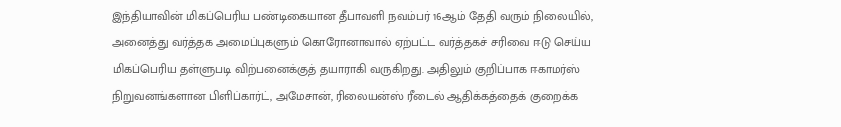இந்தியாவின் மிகப்பெரிய பண்டிகையான தீபாவளி நவம்பர் 16ஆம் தேதி வரும் நிலையில், அனைத்து வர்த்தக அமைப்புகளும் கொரோனாவால் ஏற்பட்ட வர்த்தகச் சரிவை ஈடு செய்ய மிகப்பெரிய தள்ளுபடி விற்பனைக்குத் தயாராகி வருகிறது. அதிலும் குறிப்பாக ஈகாமர்ஸ் நிறுவனங்களான பிளிப்கார்ட், அமேசான், ரிலையன்ஸ் ரீடைல் ஆதிக்கத்தைக் குறைக்க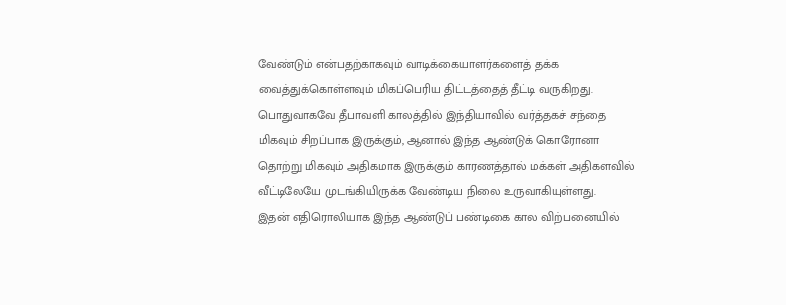வேண்டும் என்பதற்காகவும் வாடிக்கையாளர்களைத் தக்க வைத்துக்கொள்ளவும் மிகப்பெரிய திட்டத்தைத் தீட்டி வருகிறது.
பொதுவாகவே தீபாவளி காலத்தில் இந்தியாவில் வர்த்தகச் சந்தை மிகவும் சிறப்பாக இருக்கும், ஆனால் இந்த ஆண்டுக் கொரோனா தொற்று மிகவும் அதிகமாக இருக்கும் காரணத்தால் மக்கள் அதிகளவில் வீட்டிலேயே முடங்கியிருக்க வேண்டிய நிலை உருவாகியுள்ளது.
இதன் எதிரொலியாக இந்த ஆண்டுப் பண்டிகை கால விற்பனையில்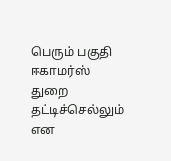பெரும் பகுதி ஈகாமர்ஸ் துறை தட்டிச்செல்லும் என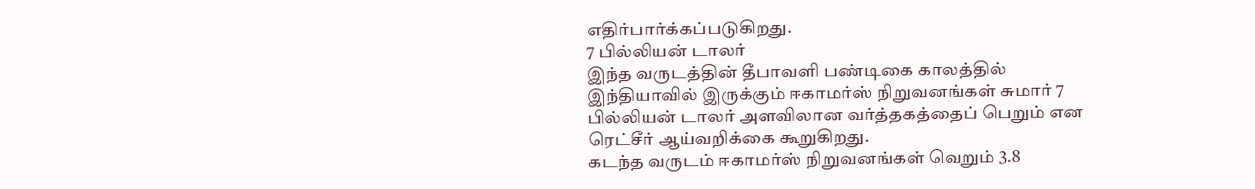எதிர்பார்க்கப்படுகிறது.
7 பில்லியன் டாலர்
இந்த வருடத்தின் தீபாவளி பண்டிகை காலத்தில் இந்தியாவில் இருக்கும் ஈகாமர்ஸ் நிறுவனங்கள் சுமார் 7 பில்லியன் டாலர் அளவிலான வர்த்தகத்தைப் பெறும் என ரெட்சீர் ஆய்வறிக்கை கூறுகிறது.
கடந்த வருடம் ஈகாமர்ஸ் நிறுவனங்கள் வெறும் 3.8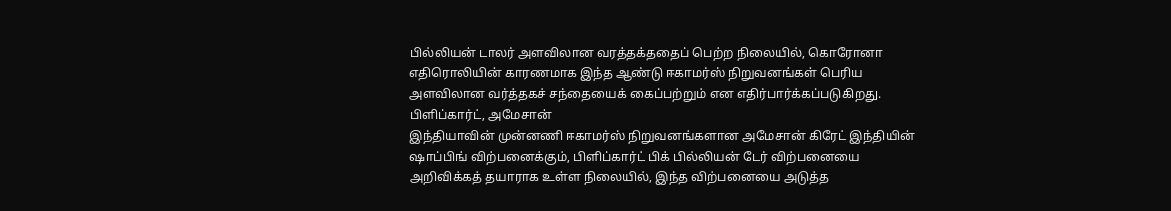பில்லியன் டாலர் அளவிலான வரத்தக்ததைப் பெற்ற நிலையில், கொரோனா எதிரொலியின் காரணமாக இந்த ஆண்டு ஈகாமர்ஸ் நிறுவனங்கள் பெரிய அளவிலான வர்த்தகச் சந்தையைக் கைப்பற்றும் என எதிர்பார்க்கப்படுகிறது.
பிளிப்கார்ட், அமேசான்
இந்தியாவின் முன்னணி ஈகாமர்ஸ் நிறுவனங்களான அமேசான் கிரேட் இந்தியின் ஷாப்பிங் விற்பனைக்கும், பிளிப்கார்ட் பிக் பில்லியன் டேர் விற்பனையை அறிவிக்கத் தயாராக உள்ள நிலையில், இந்த விற்பனையை அடுத்த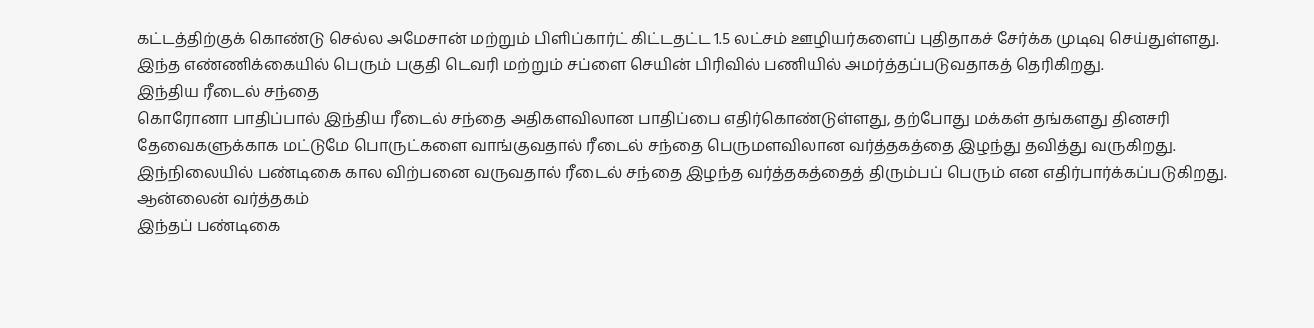கட்டத்திற்குக் கொண்டு செல்ல அமேசான் மற்றும் பிளிப்கார்ட் கிட்டதட்ட 1.5 லட்சம் ஊழியர்களைப் புதிதாகச் சேர்க்க முடிவு செய்துள்ளது.
இந்த எண்ணிக்கையில் பெரும் பகுதி டெவரி மற்றும் சப்ளை செயின் பிரிவில் பணியில் அமர்த்தப்படுவதாகத் தெரிகிறது.
இந்திய ரீடைல் சந்தை
கொரோனா பாதிப்பால் இந்திய ரீடைல் சந்தை அதிகளவிலான பாதிப்பை எதிர்கொண்டுள்ளது, தற்போது மக்கள் தங்களது தினசரி தேவைகளுக்காக மட்டுமே பொருட்களை வாங்குவதால் ரீடைல் சந்தை பெருமளவிலான வர்த்தகத்தை இழந்து தவித்து வருகிறது.
இந்நிலையில் பண்டிகை கால விற்பனை வருவதால் ரீடைல் சந்தை இழந்த வர்த்தகத்தைத் திரும்பப் பெரும் என எதிர்பார்க்கப்படுகிறது.
ஆன்லைன் வர்த்தகம்
இந்தப் பண்டிகை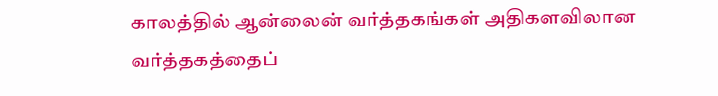காலத்தில் ஆன்லைன் வர்த்தகங்கள் அதிகளவிலான வர்த்தகத்தைப்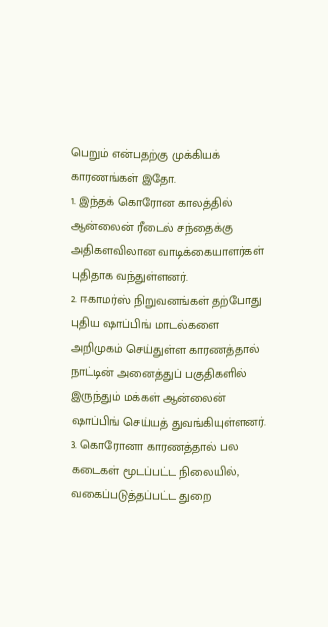பெறும் என்பதற்கு முக்கியக் காரணங்கள் இதோ.
1. இந்தக் கொரோன காலத்தில் ஆன்லைன் ரீடைல் சந்தைக்கு அதிகளவிலான வாடிக்கையாளர்கள் புதிதாக வந்துள்ளனர்.
2. ஈகாமர்ஸ் நிறுவனங்கள் தற்போது புதிய ஷாப்பிங் மாடல்களை அறிமுகம் செய்துள்ள காரணத்தால் நாட்டின் அனைத்துப் பகுதிகளில் இருந்தும் மக்கள் ஆன்லைன் ஷாப்பிங் செய்யத் துவங்கியுள்ளனர்.
3. கொரோனா காரணத்தால் பல கடைகள் மூடப்பட்ட நிலையில், வகைப்படுத்தப்பட்ட துறை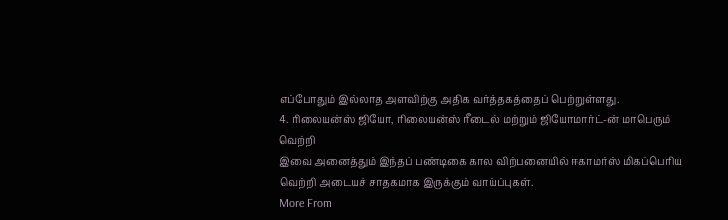எப்போதும் இல்லாத அளவிற்கு அதிக வர்த்தகத்தைப் பெற்றுள்ளது.
4. ரிலையன்ஸ் ஜியோ, ரிலையன்ஸ் ரீடைல் மற்றும் ஜியோமார்ட்-ன் மாபெரும் வெற்றி
இவை அனைத்தும் இந்தப் பண்டிகை கால விற்பனையில் ஈகாமர்ஸ் மிகப்பெரிய வெற்றி அடையச் சாதகமாக இருக்கும் வாய்ப்புகள்.
More From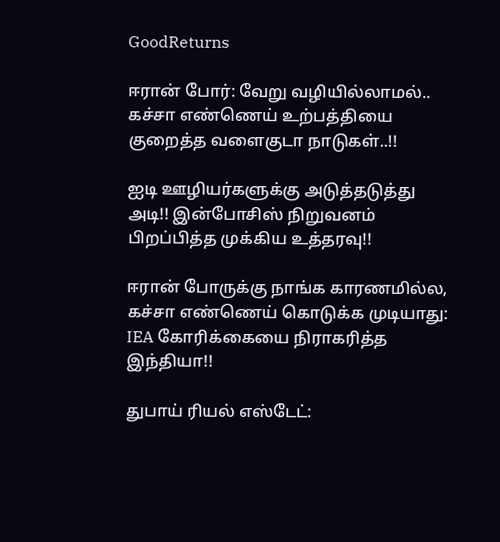GoodReturns

ஈரான் போர்: வேறு வழியில்லாமல்.. கச்சா எண்ணெய் உற்பத்தியை குறைத்த வளைகுடா நாடுகள்..!!

ஐடி ஊழியர்களுக்கு அடுத்தடுத்து அடி!! இன்போசிஸ் நிறுவனம் பிறப்பித்த முக்கிய உத்தரவு!!

ஈரான் போருக்கு நாங்க காரணமில்ல, கச்சா எண்ணெய் கொடுக்க முடியாது: IEA கோரிக்கையை நிராகரித்த இந்தியா!!

துபாய் ரியல் எஸ்டேட்: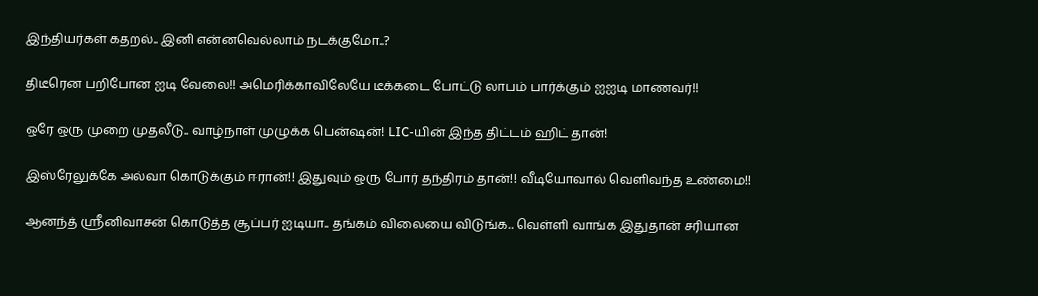இந்தியர்கள் கதறல்.. இனி என்னவெல்லாம் நடக்குமோ..?

திடீரென பறிபோன ஐடி வேலை!! அமெரிக்காவிலேயே டீக்கடை போட்டு லாபம் பார்க்கும் ஐஐடி மாணவர்!!

ஒரே ஒரு முறை முதலீடு.. வாழ்நாள் முழுக்க பென்ஷன்! LIC-யின் இந்த திட்டம் ஹிட் தான்!

இஸ்ரேலுக்கே அல்வா கொடுக்கும் ஈரான்!! இதுவும் ஒரு போர் தந்திரம் தான்!! வீடியோவால் வெளிவந்த உண்மை!!

ஆனந்த் ஸ்ரீனிவாசன் கொடுத்த சூப்பர் ஐடியா.. தங்கம் விலையை விடுங்க.. வெள்ளி வாங்க இதுதான் சரியான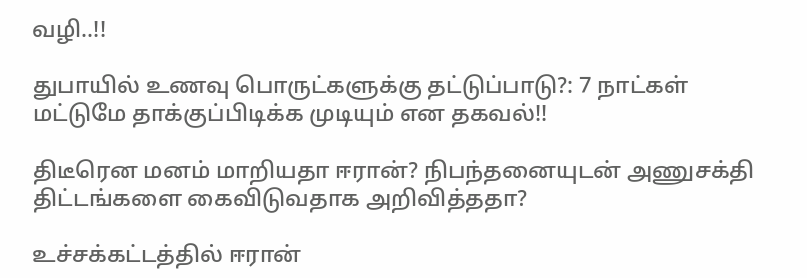வழி..!!

துபாயில் உணவு பொருட்களுக்கு தட்டுப்பாடு?: 7 நாட்கள் மட்டுமே தாக்குப்பிடிக்க முடியும் என தகவல்!!

திடீரென மனம் மாறியதா ஈரான்? நிபந்தனையுடன் அணுசக்தி திட்டங்களை கைவிடுவதாக அறிவித்ததா?

உச்சக்கட்டத்தில் ஈரான்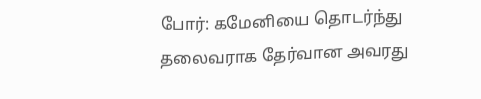போர்: கமேனியை தொடர்ந்து தலைவராக தேர்வான அவரது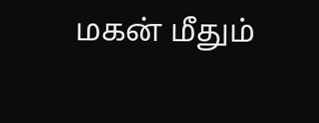மகன் மீதும்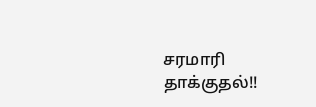சரமாரி தாக்குதல்!!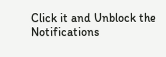Click it and Unblock the Notifications